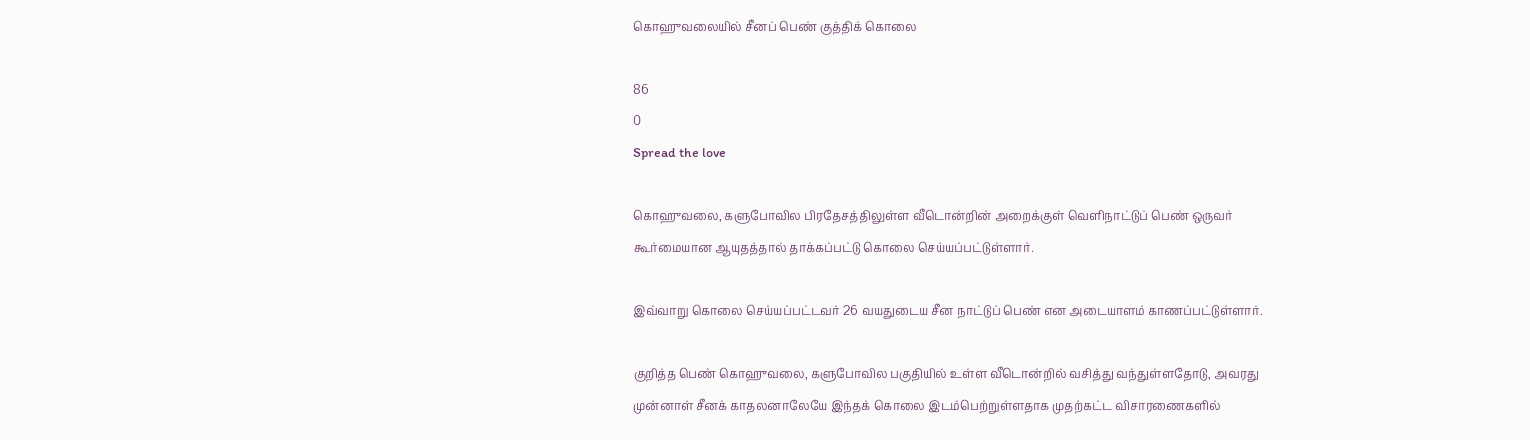கொஹுவலையில் சீனப் பெண் குத்திக் கொலை

86
0
Spread the love

கொஹுவலை, களுபோவில பிரதேசத்திலுள்ள வீடொன்றின் அறைக்குள் வெளிநாட்டுப் பெண் ஒருவர் கூர்மையான ஆயுதத்தால் தாக்கப்பட்டு கொலை செய்யப்பட்டுள்ளார்.

இவ்வாறு கொலை செய்யப்பட்டவர் 26 வயதுடைய சீன நாட்டுப் பெண் என அடையாளம் காணப்பட்டுள்ளார்.

குறித்த பெண் கொஹுவலை, களுபோவில பகுதியில் உள்ள வீடொன்றில் வசித்து வந்துள்ளதோடு, அவரது முன்னாள் சீனக் காதலனாலேயே இந்தக் கொலை இடம்பெற்றுள்ளதாக முதற்கட்ட விசாரணைகளில்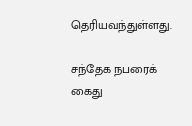தெரியவந்துள்ளது.

சந்தேக நபரைக் கைது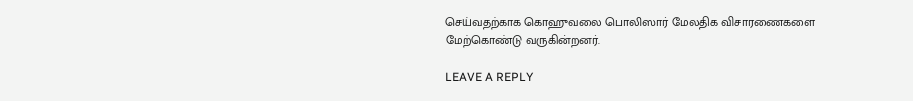செய்வதற்காக கொஹுவலை பொலிஸார் மேலதிக விசாரணைகளை மேற்கொண்டு வருகின்றனர்.

LEAVE A REPLY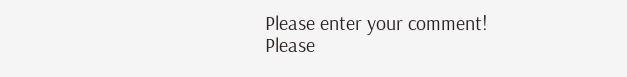Please enter your comment!
Please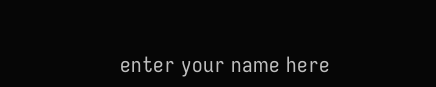enter your name here